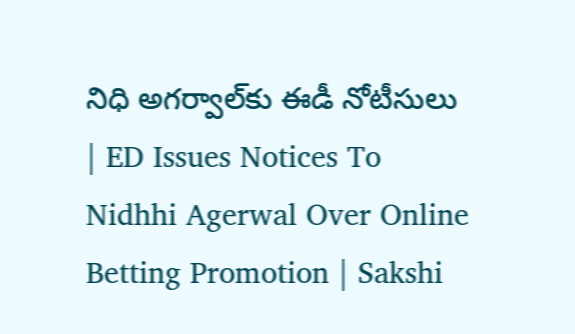నిధి అగర్వాల్‌కు ఈడీ నోటీసులు | ED Issues Notices To Nidhhi Agerwal Over Online Betting Promotion | Sakshi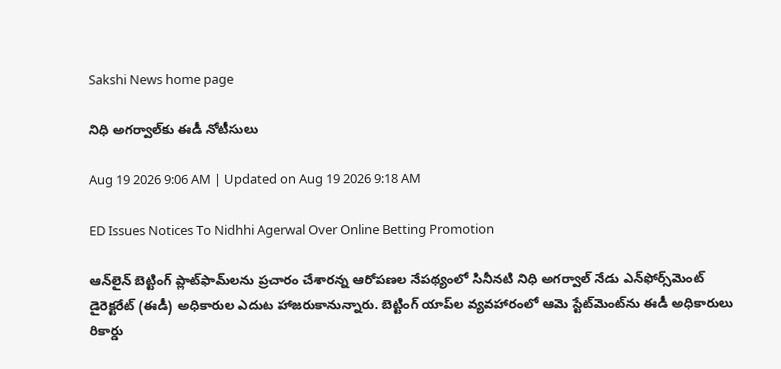Sakshi News home page

నిధి అగర్వాల్‌కు ఈడీ నోటీసులు

Aug 19 2026 9:06 AM | Updated on Aug 19 2026 9:18 AM

ED Issues Notices To Nidhhi Agerwal Over Online Betting Promotion

ఆన్‌లైన్‌ బెట్టింగ్‌ ప్లాట్‌ఫామ్‌లను ప్రచారం చేశారన్న ఆరోపణల నేపథ్యంలో సినీనటి నిధి అగర్వాల్‌ నేడు ఎన్‌ఫోర్స్‌మెంట్‌ డైరెక్టరేట్‌ (ఈడీ) అధికారుల ఎదుట హాజరుకానున్నారు. బెట్టింగ్‌ యాప్‌ల వ్యవహారంలో ఆమె స్టేట్‌మెంట్‌ను ఈడీ అధికారులు రికార్డు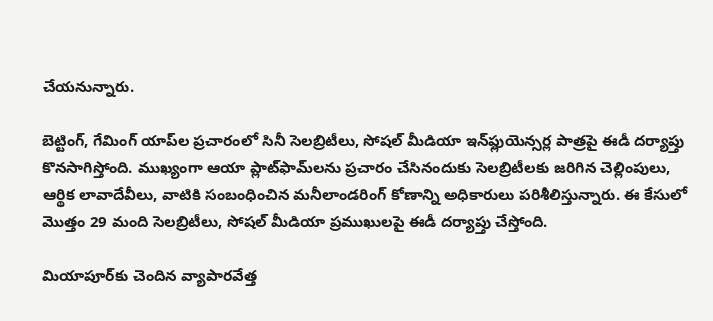చేయనున్నారు.

బెట్టింగ్‌, గేమింగ్‌ యాప్‌ల ప్రచారంలో సినీ సెలబ్రిటీలు, సోషల్‌ మీడియా ఇన్‌ఫ్లుయెన్సర్ల పాత్రపై ఈడీ దర్యాప్తు కొనసాగిస్తోంది. ముఖ్యంగా ఆయా ప్లాట్‌ఫామ్‌లను ప్రచారం చేసినందుకు సెలబ్రిటీలకు జరిగిన చెల్లింపులు, ఆర్థిక లావాదేవీలు, వాటికి సంబంధించిన మనీలాండరింగ్‌ కోణాన్ని అధికారులు పరిశీలిస్తున్నారు. ఈ కేసులో మొత్తం 29 మంది సెలబ్రిటీలు, సోషల్‌ మీడియా ప్రముఖులపై ఈడీ దర్యాప్తు చేస్తోంది.

మియాపూర్‌కు చెందిన వ్యాపారవేత్త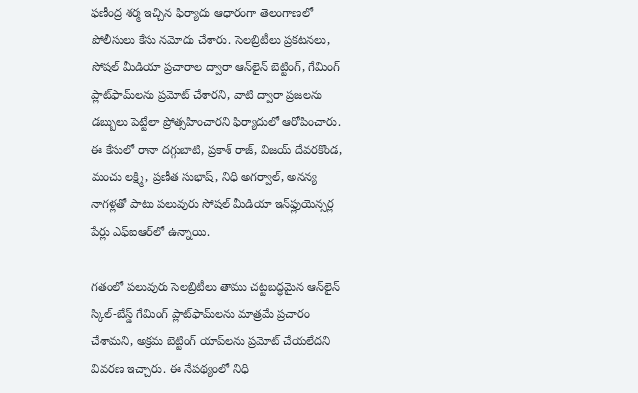ఫణీంద్ర శర్మ ఇచ్చిన ఫిర్యాదు ఆధారంగా తెలంగాణలో పోలీసులు కేసు నమోదు చేశారు. సెలబ్రిటీలు ప్రకటనలు, సోషల్‌ మీడియా ప్రచారాల ద్వారా ఆన్‌లైన్‌ బెట్టింగ్‌, గేమింగ్‌ ప్లాట్‌ఫామ్‌లను ప్రమోట్‌ చేశారని, వాటి ద్వారా ప్రజలను డబ్బులు పెట్టేలా ప్రోత్సహించారని ఫిర్యాదులో ఆరోపించారు. ఈ కేసులో రానా దగ్గుబాటి, ప్రకాశ్‌ రాజ్‌, విజయ్‌ దేవరకొండ, మంచు లక్ష్మి, ప్రణీత సుభాష్‌, నిధి అగర్వాల్‌, అనన్య నాగళ్లతో పాటు పలువురు సోషల్‌ మీడియా ఇన్‌ఫ్లుయెన్సర్ల పేర్లు ఎఫ్‌ఐఆర్‌లో ఉన్నాయి.

గతంలో పలువురు సెలబ్రిటీలు తాము చట్టబద్ధమైన ఆన్‌లైన్‌ స్కిల్‌-బేస్డ్‌ గేమింగ్‌ ప్లాట్‌ఫామ్‌లను మాత్రమే ప్రచారం చేశామని, అక్రమ బెట్టింగ్‌ యాప్‌లను ప్రమోట్‌ చేయలేదని వివరణ ఇచ్చారు. ఈ నేపథ్యంలో నిధి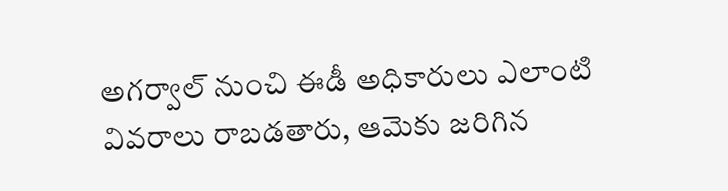అగర్వాల్‌ నుంచి ఈడీ అధికారులు ఎలాంటి వివరాలు రాబడతారు, ఆమెకు జరిగిన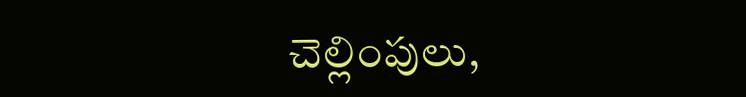చెల్లింపులు,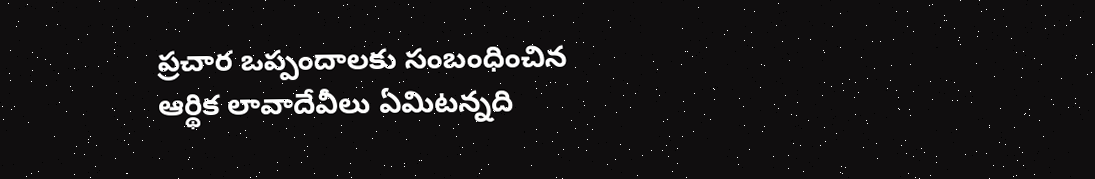ప్రచార ఒప్పందాలకు సంబంధించిన ఆర్థిక లావాదేవీలు ఏమిటన్నది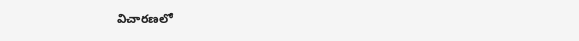విచారణలో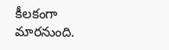కీలకంగా మారనుంది.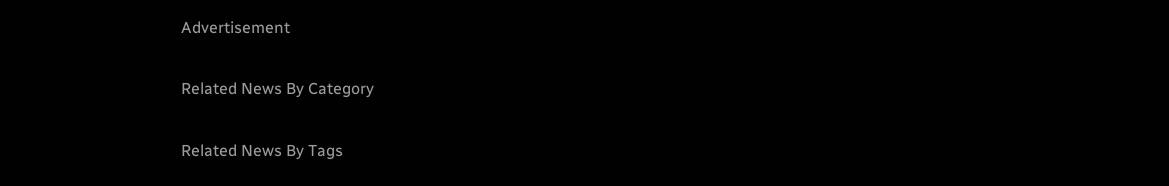Advertisement

Related News By Category

Related News By Tags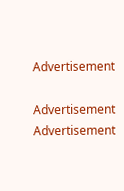Advertisement

Advertisement
Advertisement